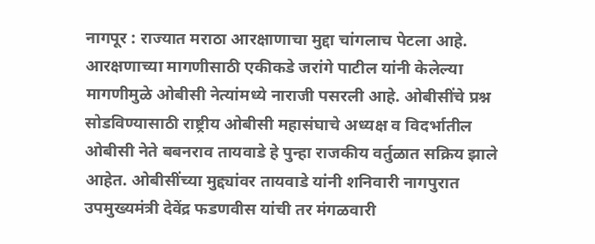नागपूर : राज्यात मराठा आरक्षाणाचा मुद्दा चांगलाच पेटला आहे. आरक्षणाच्या मागणीसाठी एकीकडे जरांगे पाटील यांनी केलेल्या मागणीमुळे ओबीसी नेत्यांमध्ये नाराजी पसरली आहे. ओबीसींचे प्रश्न सोडविण्यासाठी राष्ट्रीय ओबीसी महासंघाचे अध्यक्ष व विदर्भातील ओबीसी नेते बबनराव तायवाडे हे पुन्हा राजकीय वर्तुळात सक्रिय झाले आहेत. ओबीसींच्या मुद्द्यांवर तायवाडे यांनी शनिवारी नागपुरात उपमुख्यमंत्री देवेंद्र फडणवीस यांची तर मंगळवारी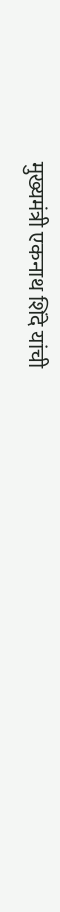मुख्यमंत्री एकनाथ शिंदे यांची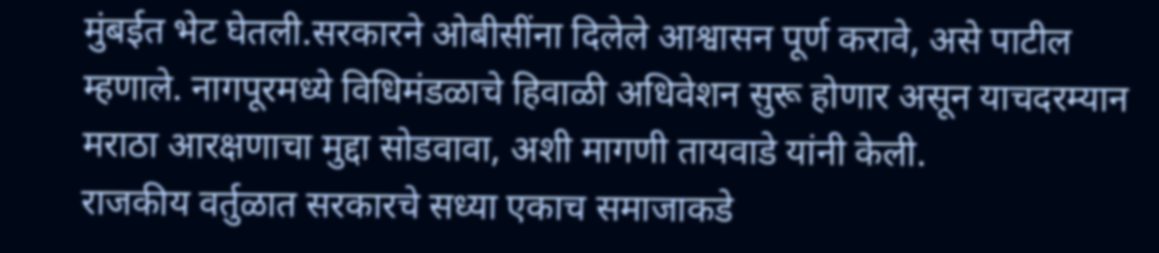मुंबईत भेट घेतली.सरकारने ओबीसींना दिलेले आश्वासन पूर्ण करावे, असे पाटील म्हणाले. नागपूरमध्ये विधिमंडळाचे हिवाळी अधिवेशन सुरू होणार असून याचदरम्यान मराठा आरक्षणाचा मुद्दा सोडवावा, अशी मागणी तायवाडे यांनी केली.
राजकीय वर्तुळात सरकारचे सध्या एकाच समाजाकडे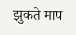झुकते माप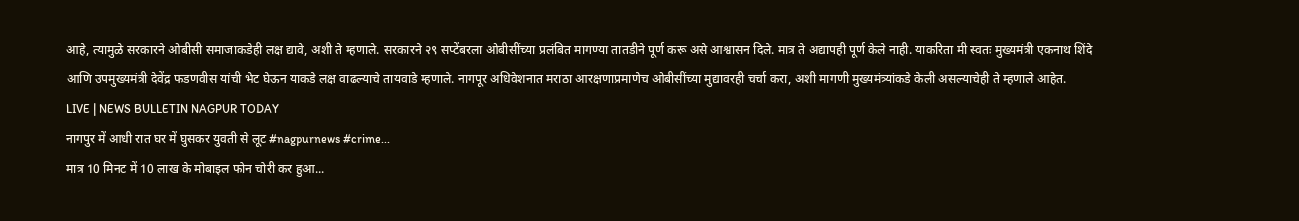आहे, त्यामुळे सरकारने ओबीसी समाजाकडेही लक्ष द्यावे, अशी ते म्हणाले. सरकारने २९ सप्टेंबरला ओबीसींच्या प्रलंबित मागण्या तातडीने पूर्ण करू असे आश्वासन दिले. मात्र ते अद्यापही पूर्ण केले नाही. याकरिता मी स्वतः मुख्यमंत्री एकनाथ शिंदे आणि उपमुख्यमंत्री देवेंद्र फडणवीस यांची भेट घेऊन याकडे लक्ष वाढल्याचे तायवाडे म्हणाले. नागपूर अधिवेशनात मराठा आरक्षणाप्रमाणेच ओबीसींच्या मुद्यावरही चर्चा करा, अशी मागणी मुख्यमंत्र्यांकडे केली असल्याचेही ते म्हणाले आहेत.
LIVE | NEWS BULLETIN NAGPUR TODAY
नागपुर में आधी रात घर में घुसकर युवती से लूट #nagpurnews #crime...
मात्र 10 मिनट में 10 लाख के मोबाइल फोन चोरी कर हुआ...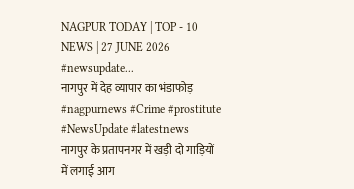NAGPUR TODAY | TOP - 10 NEWS | 27 JUNE 2026 #newsupdate...
नागपुर में देह व्यापार का भंडाफोड़ #nagpurnews #Crime #prostitute #NewsUpdate #latestnews
नागपुर के प्रतापनगर में खड़ी दो गाड़ियों में लगाई आग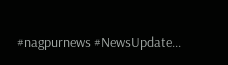#nagpurnews #NewsUpdate...